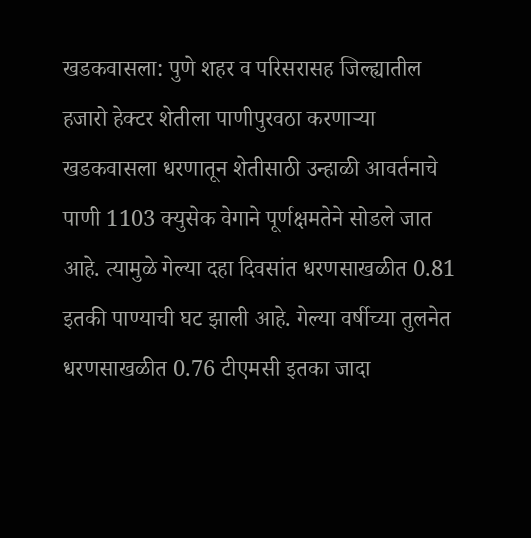खडकवासला: पुणे शहर व परिसरासह जिल्ह्यातील हजारो हेक्टर शेतीला पाणीपुरवठा करणाऱ्या खडकवासला धरणातून शेतीसाठी उन्हाळी आवर्तनाचे पाणी 1103 क्युसेक वेगाने पूर्णक्षमतेने सोडले जात आहे. त्यामुळे गेल्या दहा दिवसांत धरणसाखळीत 0.81 इतकी पाण्याची घट झाली आहे. गेल्या वर्षीच्या तुलनेत धरणसाखळीत 0.76 टीएमसी इतका जादा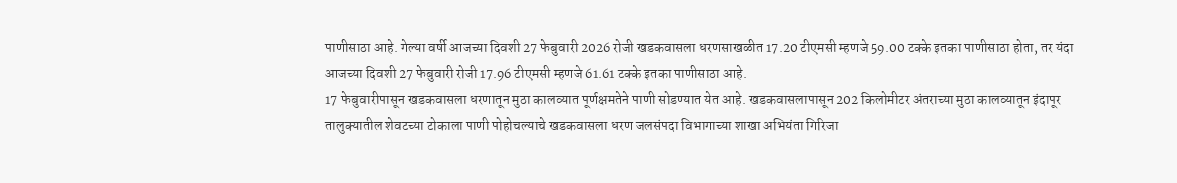पाणीसाठा आहे. गेल्या वर्षी आजच्या दिवशी 27 फेबुवारी 2026 रोजी खडकवासला धरणसाखळीत 17.20 टीएमसी म्हणजे 59.00 टक्के इतका पाणीसाठा होता, तर यंदा आजच्या दिवशी 27 फेबुवारी रोजी 17.96 टीएमसी म्हणजे 61.61 टक्के इतका पाणीसाठा आहे.
17 फेबुवारीपासून खडकवासला धरणातून मुठा कालव्यात पूर्णक्षमतेने पाणी सोडण्यात येत आहे. खडकवासलापासून 202 किलोमीटर अंतराच्या मुठा कालव्यातून इंदापूर तालुक्यातील शेवटच्या टोकाला पाणी पोहोचल्याचे खडकवासला धरण जलसंपदा विभागाच्या शाखा अभियंता गिरिजा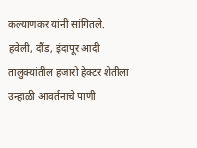कल्याणकर यांनी सांगितले.
हवेली, दौंड, इंदापूर आदी तालुक्यांतील हजारो हेक्टर शेतीला उन्हाळी आवर्तनाचे पाणी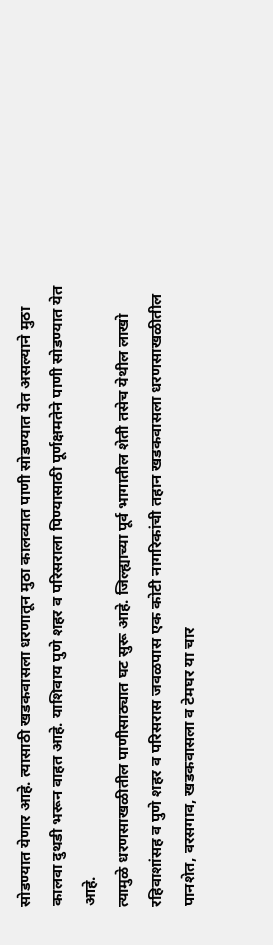सोडण्यात येणार आहे. त्यासाठी खडकवासला धरणातून मुठा कालव्यात पाणी सोडण्यात येत असल्याने मुठा कालवा दुथडी भरून वाहत आहे. याशिवाय पुणे शहर व परिसराला पिण्यासाठी पूर्णक्षमतेने पाणी सोडण्यात येत आहे.
त्यामुळे धरणसाखळीतील पाणीसाठ्यात घट सुरू आहे. जिल्ह्याच्या पूर्व भागातील शेती तसेच येथील लाखो रहिवाशांसह व पुणे शहर व परिसरास जवळपास एक कोटी नागरिकांची तहान खडकवासला धरणसाखळीतील पानशेत, वरसगाव, खडकवासला व टेमघर या चार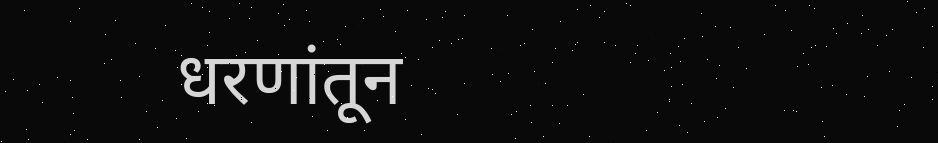धरणांतून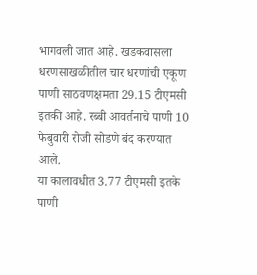भागवली जात आहे. खडकवासला धरणसाखळीतील चार धरणांची एकूण पाणी साठवणक्षमता 29.15 टीएमसी इतकी आहे. रब्बी आवर्तनाचे पाणी 10 फेबुवारी रोजी सोडणे बंद करण्यात आले.
या कालावधीत 3.77 टीएमसी इतके पाणी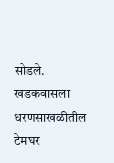सोडले. खडकवासला धरणसाखळीतील टेमघर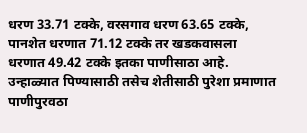धरण 33.71 टक्के, वरसगाव धरण 63.65 टक्के, पानशेत धरणात 71.12 टक्के तर खडकवासला धरणात 49.42 टक्के इतका पाणीसाठा आहे. उन्हाळ्यात पिण्यासाठी तसेच शेतीसाठी पुरेशा प्रमाणात पाणीपुरवठा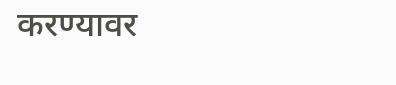करण्यावर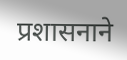प्रशासनाने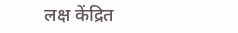लक्ष केंद्रित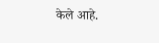केले आहे.